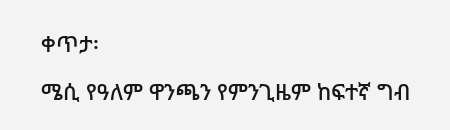ቀጥታ፡

ሜሲ የዓለም ዋንጫን የምንጊዜም ከፍተኛ ግብ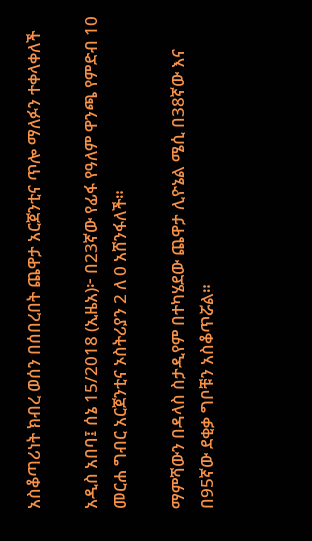አስቆጣሪነት ክብረ ወሰን በሰበረበት ጨዋታ አርጀንቲና ጥሎ ማለፉን ተቀላቀለች

አዲስ አበባ፤ ሰኔ 15/2018 (ኢዜአ)፦ በ23ኛው የፊፋ የዓለም ዋንጫ የምድብ 10 መርሐ ግብር አርጀንቲና ኦስትሪያን 2 ለ 0 አሸንፋለች።

ማምሻውን በዳላስ ስታዲየም በተካሄደው ጨዋታ ሊዮኔል ሜሲ በ38ኛው እና በ95ኛው ደቂቃ ግቦቹን አስቆጥሯል።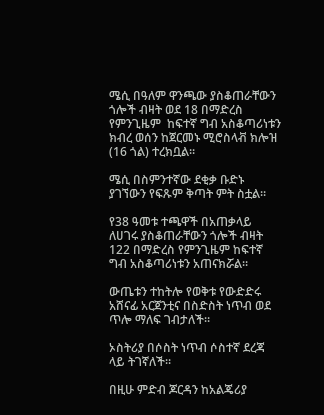ሜሲ በዓለም ዋንጫው ያስቆጠራቸውን ጎሎች ብዛት ወደ 18 በማድረስ የምንጊዜም  ከፍተኛ ግብ አስቆጣሪነቱን ክብረ ወሰን ከጀርመኑ ሚሮስላቭ ክሎዝ (16 ጎል) ተረክቧል።

ሜሲ በስምንተኛው ደቂቃ ቡድኑ ያገኘውን የፍጹም ቅጣት ምት ስቷል።

የ38 ዓመቱ ተጫዋች በአጠቃላይ ለሀገሩ ያስቆጠራቸውን ጎሎች ብዛት 122 በማድረስ የምንጊዜም ከፍተኛ ግብ አስቆጣሪነቱን አጠናክሯል።

ውጤቱን ተከትሎ የወቅቱ የውድድሩ አሸናፊ አርጀንቲና በስድስት ነጥብ ወደ ጥሎ ማለፍ ገብታለች።

ኦስትሪያ በሶስት ነጥብ ሶስተኛ ደረጃ ላይ ትገኛለች።

በዚሁ ምድብ ጆርዳን ከአልጄሪያ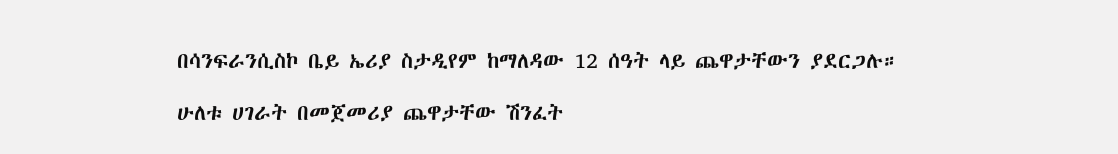በሳንፍራንሲስኮ ቤይ ኤሪያ ስታዲየም ከማለዳው 12 ሰዓት ላይ ጨዋታቸውን ያደርጋሉ።

ሁለቱ ሀገራት በመጀመሪያ ጨዋታቸው ሽንፈት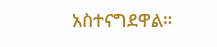አስተናግደዋል።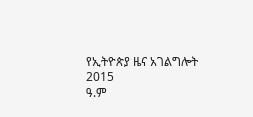የኢትዮጵያ ዜና አገልግሎት
2015
ዓ.ም